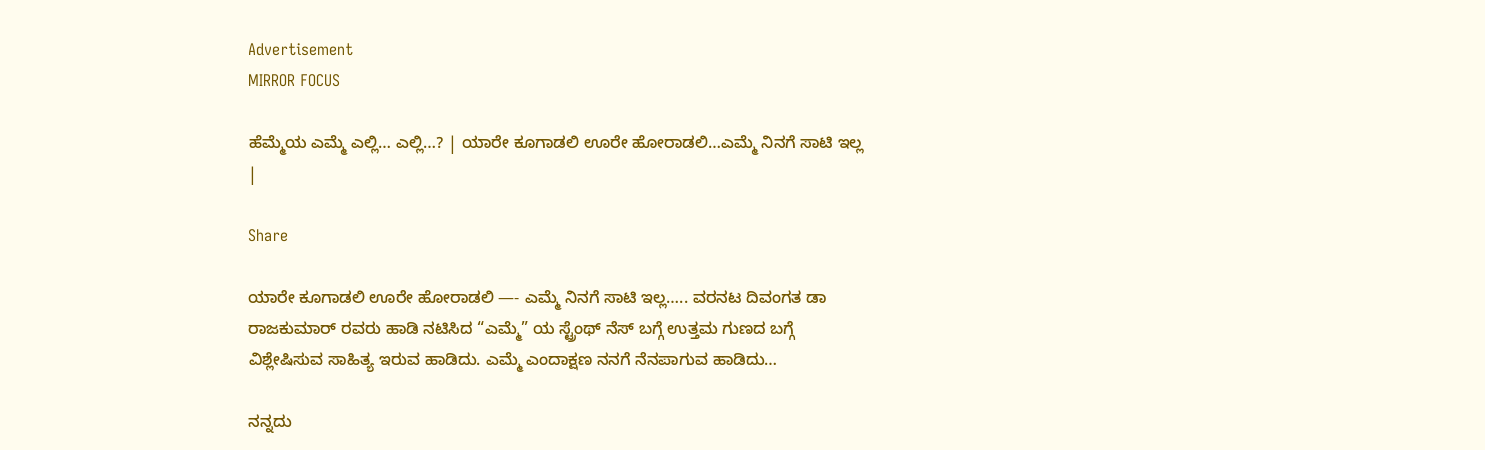Advertisement
MIRROR FOCUS

ಹೆಮ್ಮೆಯ ಎಮ್ಮೆ ಎಲ್ಲಿ… ಎಲ್ಲಿ…? | ಯಾರೇ ಕೂಗಾಡಲಿ ಊರೇ ಹೋರಾಡಲಿ…ಎಮ್ಮೆ ನಿನಗೆ ಸಾಟಿ ಇಲ್ಲ |

Share

ಯಾರೇ ಕೂಗಾಡಲಿ ಊರೇ ಹೋರಾಡಲಿ —- ಎಮ್ಮೆ ನಿನಗೆ ಸಾಟಿ ಇಲ್ಲ….. ವರನಟ ದಿವಂಗತ ಡಾ ರಾಜಕುಮಾರ್ ರವರು ಹಾಡಿ ನಟಿಸಿದ “ಎಮ್ಮೆ” ಯ ಸ್ಟ್ರೆಂಥ್ ನೆಸ್ ಬಗ್ಗೆ ಉತ್ತಮ ಗುಣದ ಬಗ್ಗೆ ವಿಶ್ಲೇಷಿಸುವ ಸಾಹಿತ್ಯ ಇರುವ ಹಾಡಿದು. ಎಮ್ಮೆ ಎಂದಾಕ್ಷಣ ನನಗೆ ನೆನಪಾಗುವ ಹಾಡಿದು…

ನನ್ನದು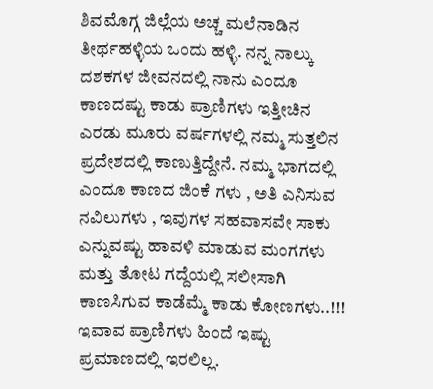ಶಿವಮೊಗ್ಗ ಜಿಲ್ಲೆಯ ಅಚ್ಚ ಮಲೆನಾಡಿನ ತೀರ್ಥಹಳ್ಳಿಯ ಒಂದು ಹಳ್ಳಿ. ನನ್ನ ನಾಲ್ಕು ದಶಕಗಳ ಜೀವನದಲ್ಲಿ ನಾನು ಎಂದೂ ಕಾಣದಷ್ಟು ಕಾಡು ಪ್ರಾಣಿಗಳು ಇತ್ತೀಚಿನ ಎರಡು ಮೂರು ವರ್ಷಗಳಲ್ಲಿ ನಮ್ಮ‌ ಸುತ್ತಲಿನ ಪ್ರದೇಶದಲ್ಲಿ ಕಾಣುತ್ತಿದ್ದೇನೆ. ನಮ್ಮ ಭಾಗದಲ್ಲಿ ಎಂದೂ ಕಾಣದ ಜಿಂಕೆ ಗಳು , ಅತಿ ಎನಿಸುವ ನವಿಲುಗಳು , ಇವುಗಳ ಸಹವಾಸವೇ ಸಾಕು ಎನ್ನುವಷ್ಟು ಹಾವಳಿ ಮಾಡುವ ಮಂಗಗಳು ಮತ್ತು ತೋಟ ಗದ್ದೆಯಲ್ಲಿ ಸಲೀಸಾಗಿ ಕಾಣಸಿಗುವ ಕಾಡೆಮ್ಮೆ ಕಾಡು ಕೋಣಗಳು..!!! ಇವಾವ ಪ್ರಾಣಿಗಳು ಹಿಂದೆ ಇಷ್ಟು ಪ್ರಮಾಣದಲ್ಲಿ ಇರಲಿಲ್ಲ.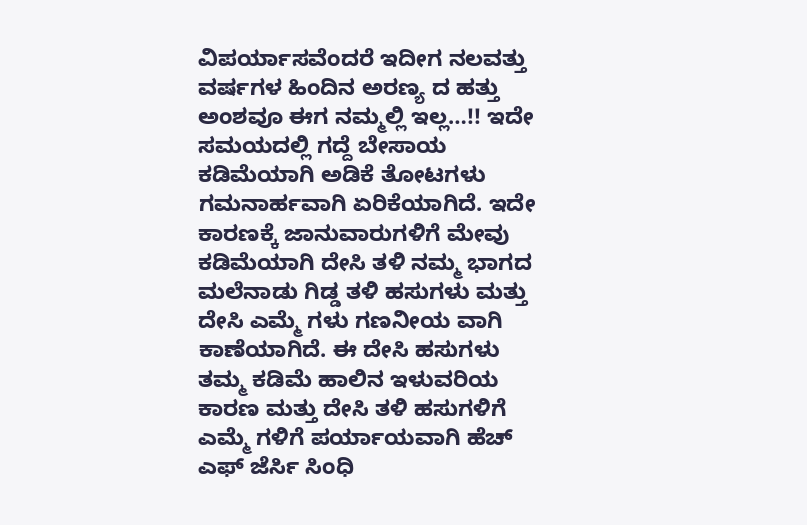ವಿಪರ್ಯಾಸವೆಂದರೆ ಇದೀಗ ನಲವತ್ತು ವರ್ಷಗಳ ಹಿಂದಿನ ಅರಣ್ಯ ದ ಹತ್ತು ಅಂಶವೂ ಈಗ ನಮ್ಮಲ್ಲಿ ಇಲ್ಲ…!! ಇದೇ ಸಮಯದಲ್ಲಿ ಗದ್ದೆ ಬೇಸಾಯ ಕಡಿಮೆಯಾಗಿ ಅಡಿಕೆ ತೋಟಗಳು ಗಮನಾರ್ಹವಾಗಿ ಏರಿಕೆಯಾಗಿದೆ. ಇದೇ ಕಾರಣಕ್ಕೆ ಜಾನುವಾರುಗಳಿಗೆ ಮೇವು ಕಡಿಮೆಯಾಗಿ ದೇಸಿ ತಳಿ ನಮ್ಮ ಭಾಗದ ಮಲೆನಾಡು ಗಿಡ್ಡ ತಳಿ ಹಸುಗಳು ಮತ್ತು ದೇಸಿ ಎಮ್ಮೆ ಗಳು ಗಣನೀಯ ವಾಗಿ ಕಾಣೆಯಾಗಿದೆ. ಈ ದೇಸಿ ಹಸುಗಳು ತಮ್ಮ ಕಡಿಮೆ ಹಾಲಿನ ಇಳುವರಿಯ ಕಾರಣ ಮತ್ತು ದೇಸಿ ತಳಿ ಹಸುಗಳಿಗೆ ಎಮ್ಮೆ ಗಳಿಗೆ ಪರ್ಯಾಯವಾಗಿ ಹೆಚ್ ಎಫ್ ಜೆರ್ಸಿ ಸಿಂಧಿ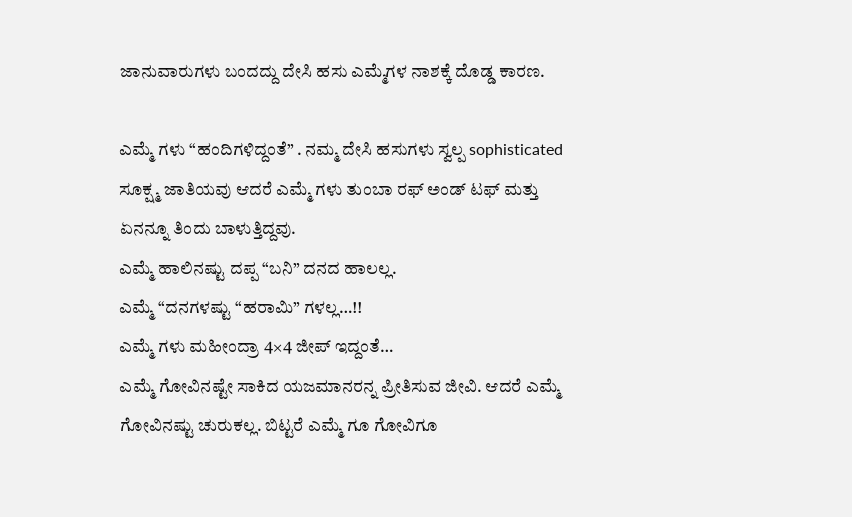ಜಾನುವಾರುಗಳು ಬಂದದ್ದು ದೇಸಿ ಹಸು ಎಮ್ಮೆಗಳ ನಾಶಕ್ಕೆ ದೊಡ್ಡ ಕಾರಣ.

ಎಮ್ಮೆ ಗಳು “ಹಂದಿಗಳಿದ್ದಂತೆ” . ನಮ್ಮ ದೇಸಿ ಹಸುಗಳು ಸ್ವಲ್ಪ sophisticated ಸೂಕ್ಷ್ಮ ಜಾತಿಯವು ಆದರೆ ಎಮ್ಮೆ ಗಳು ತುಂಬಾ ರಫ್ ಅಂಡ್ ಟಫ್ ಮತ್ತು ಏನನ್ನೂ ತಿಂದು ಬಾಳುತ್ತಿದ್ದವು.
ಎಮ್ಮೆ ಹಾಲಿನಷ್ಟು ದಪ್ಪ “ಬನಿ” ದನದ ಹಾಲಲ್ಲ.
ಎಮ್ಮೆ “ದನಗಳಷ್ಟು “ಹರಾಮಿ” ಗಳಲ್ಲ…!!
ಎಮ್ಮೆ ಗಳು ಮಹೀಂದ್ರಾ 4×4 ಜೀಪ್ ಇದ್ದಂತೆ…
ಎಮ್ಮೆ ಗೋವಿನಷ್ಟೇ ಸಾಕಿದ ಯಜಮಾನರನ್ನ ಪ್ರೀತಿಸುವ ಜೀವಿ. ಆದರೆ ಎಮ್ಮೆ ಗೋವಿನಷ್ಟು ಚುರುಕಲ್ಲ. ಬಿಟ್ಟರೆ ಎಮ್ಮೆ ಗೂ ಗೋವಿಗೂ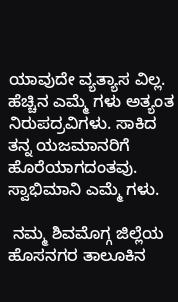ಯಾವುದೇ ವ್ಯತ್ಯಾಸ ವಿಲ್ಲ. ಹೆಚ್ಚಿನ ಎಮ್ಮೆ ಗಳು ಅತ್ಯಂತ ನಿರುಪದ್ರವಿಗಳು. ಸಾಕಿದ ತನ್ನ ಯಜಮಾನರಿಗೆ ಹೊರೆಯಾಗದಂತವು. ಸ್ವಾಭಿಮಾನಿ ಎಮ್ಮೆ ಗಳು.

 ನಮ್ಮ ಶಿವಮೊಗ್ಗ ಜಿಲ್ಲೆಯ ಹೊಸನಗರ ತಾಲೂಕಿನ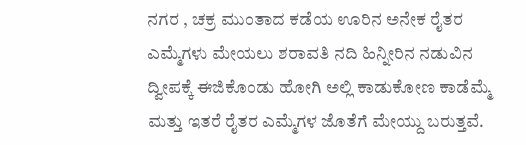ನಗರ , ಚಕ್ರ ಮುಂತಾದ ಕಡೆಯ ಊರಿನ ಅನೇಕ ರೈತರ ಎಮ್ಮೆಗಳು ಮೇಯಲು ಶರಾವತಿ ನದಿ ಹಿನ್ನೀರಿನ ನಡುವಿನ ದ್ವೀಪಕ್ಕೆ ಈಜಿಕೊಂಡು ಹೋಗಿ ಅಲ್ಲಿ ಕಾಡುಕೋಣ ಕಾಡೆಮ್ಮೆ ಮತ್ತು ಇತರೆ ರೈತರ ಎಮ್ಮೆಗಳ ಜೊತೆಗೆ ಮೇಯ್ದು ಬರುತ್ತವೆ.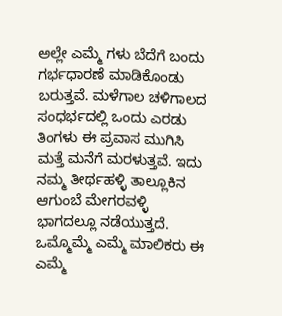ಅಲ್ಲೇ ಎಮ್ಮೆ ಗಳು ಬೆದೆಗೆ ಬಂದು ಗರ್ಭಧಾರಣೆ ಮಾಡಿಕೊಂಡು ಬರುತ್ತವೆ. ಮಳೆಗಾಲ ಚಳಿಗಾಲದ ಸಂಧರ್ಭದಲ್ಲಿ ಒಂದು ಎರಡು ತಿಂಗಳು ಈ ಪ್ರವಾಸ ಮುಗಿಸಿ ಮತ್ತೆ ಮನೆಗೆ ಮರಳುತ್ತವೆ. ಇದು ನಮ್ಮ ತೀರ್ಥಹಳ್ಳಿ ತಾಲ್ಲೂಕಿನ ಆಗುಂಬೆ ಮೇಗರವಳ್ಳಿ ಭಾಗದಲ್ಲೂ ನಡೆಯುತ್ತದೆ. ಒಮ್ಮೊಮ್ಮೆ ಎಮ್ಮೆ ಮಾಲಿಕರು ಈ ಎಮ್ಮೆ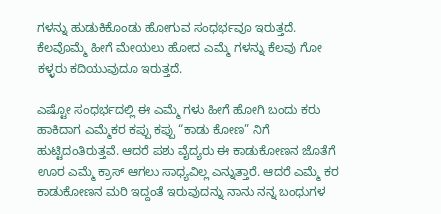ಗಳನ್ನು ಹುಡುಕಿಕೊಂಡು ಹೋಗುವ ಸಂಧರ್ಭವೂ ಇರುತ್ತದೆ. ಕೆಲವೊಮ್ಮೆ ಹೀಗೆ ಮೇಯಲು ಹೋದ ಎಮ್ಮೆ ಗಳನ್ನು ಕೆಲವು ಗೋ ಕಳ್ಳರು ಕದಿಯುವುದೂ ಇರುತ್ತದೆ.

ಎಷ್ಟೋ ಸಂಧರ್ಭದಲ್ಲಿ ಈ ಎಮ್ಮೆ ಗಳು ಹೀಗೆ ಹೋಗಿ ಬಂದು ಕರು ಹಾಕಿದಾಗ ಎಮ್ಮೆಕರ ಕಪ್ಪು ಕಪ್ಪು “ಕಾಡು ಕೋಣ” ನಿಗೆ ಹುಟ್ಟಿದಂತಿರುತ್ತವೆ. ಆದರೆ ಪಶು ವೈದ್ಯರು ಈ ಕಾಡುಕೋಣನ ಜೊತೆಗೆ ಊರ ಎಮ್ಮೆ ಕ್ರಾಸ್ ಆಗಲು ಸಾಧ್ಯವಿಲ್ಲ ಎನ್ನುತ್ತಾರೆ. ಆದರೆ ಎಮ್ಮೆ ಕರ ಕಾಡುಕೋಣನ ಮರಿ ಇದ್ದಂತೆ ಇರುವುದನ್ನು ನಾನು ನನ್ನ ಬಂಧುಗಳ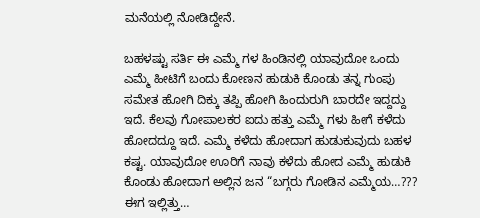ಮನೆಯಲ್ಲಿ ನೋಡಿದ್ದೇನೆ.

ಬಹಳಷ್ಟು ಸರ್ತಿ‌ ಈ ಎಮ್ಮೆ ಗಳ ಹಿಂಡಿನಲ್ಲಿ ಯಾವುದೋ ಒಂದು ಎಮ್ಮೆ ಹೀಟಿಗೆ ಬಂದು ಕೋಣನ ಹುಡುಕಿ ಕೊಂಡು ತನ್ನ ಗುಂಪು ಸಮೇತ ಹೋಗಿ‌ ದಿಕ್ಕು ತಪ್ಪಿ ಹೋಗಿ ಹಿಂದುರುಗಿ ಬಾರದೇ ಇದ್ದದ್ದು ಇದೆ. ಕೆಲವು ಗೋಪಾಲಕರ ಐದು ಹತ್ತು ಎಮ್ಮೆ ಗಳು ಹೀಗೆ ಕಳೆದು ಹೋದದ್ದೂ ಇದೆ. ಎಮ್ಮೆ ಕಳೆದು ಹೋದಾಗ ಹುಡುಕುವುದು ಬಹಳ ಕಷ್ಟ. ಯಾವುದೋ ಊರಿಗೆ ನಾವು ಕಳೆದು ಹೋದ ಎಮ್ಮೆ ಹುಡುಕಿ ಕೊಂಡು ಹೋದಾಗ ಅಲ್ಲಿನ ಜನ “ಬಗ್ಗರು ಗೋಡಿನ ಎಮ್ಮೆಯ…??? ಈಗ ಇಲ್ಲಿತ್ತು…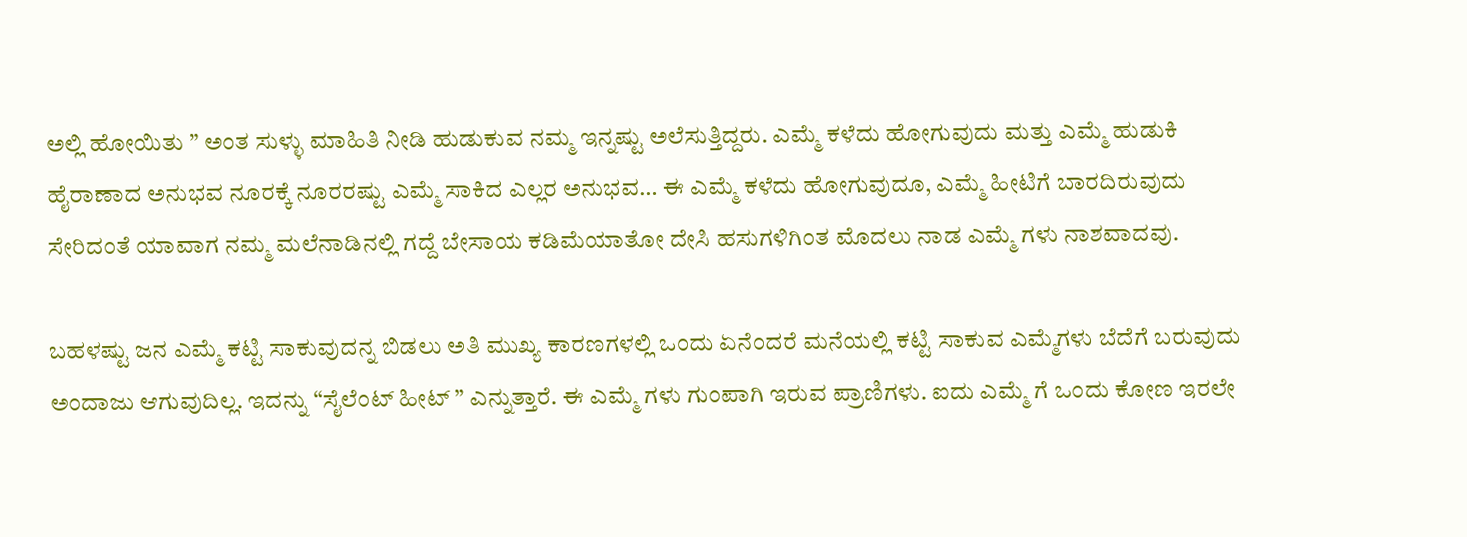ಅಲ್ಲಿ ಹೋಯಿತು ” ಅಂತ ಸುಳ್ಳು ಮಾಹಿತಿ ನೀಡಿ ಹುಡುಕುವ ನಮ್ಮ ಇನ್ನಷ್ಟು ಅಲೆಸುತ್ತಿದ್ದರು. ಎಮ್ಮೆ ಕಳೆದು ಹೋಗುವುದು ಮತ್ತು ಎಮ್ಮೆ ಹುಡುಕಿ ಹೈರಾಣಾದ ಅನುಭವ ನೂರಕ್ಕೆ ನೂರರಷ್ಟು ಎಮ್ಮೆ ಸಾಕಿದ ಎಲ್ಲರ ಅನುಭವ… ಈ ಎಮ್ಮೆ ಕಳೆದು ಹೋಗುವುದೂ, ಎಮ್ಮೆ ಹೀಟಿಗೆ ಬಾರದಿರುವುದು ಸೇರಿದಂತೆ ಯಾವಾಗ ನಮ್ಮ ಮಲೆನಾಡಿನಲ್ಲಿ ಗದ್ದೆ ಬೇಸಾಯ ಕಡಿಮೆಯಾತೋ ದೇಸಿ ಹಸುಗಳಿಗಿಂತ ಮೊದಲು ನಾಡ ಎಮ್ಮೆ ಗಳು ನಾಶವಾದವು.

ಬಹಳಷ್ಟು ಜನ ಎಮ್ಮೆ ಕಟ್ಟಿ ಸಾಕುವುದನ್ನ ಬಿಡಲು ಅತಿ ಮುಖ್ಯ ಕಾರಣಗಳಲ್ಲಿ ಒಂದು ಏನೆಂದರೆ ಮನೆಯಲ್ಲಿ ಕಟ್ಟಿ ಸಾಕುವ ಎಮ್ಮೆಗಳು ಬೆದೆಗೆ ಬರುವುದು ಅಂದಾಜು ಆಗುವುದಿಲ್ಲ. ಇದನ್ನು “ಸೈಲೆಂಟ್ ಹೀಟ್ ” ಎನ್ನುತ್ತಾರೆ. ಈ ಎಮ್ಮೆ ಗಳು ಗುಂಪಾಗಿ ಇರುವ ಪ್ರಾಣಿಗಳು. ಐದು ಎಮ್ಮೆ ಗೆ ಒಂದು ಕೋಣ ಇರಲೇ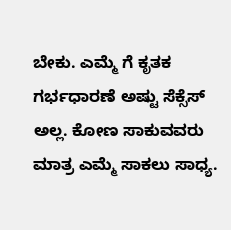ಬೇಕು. ಎಮ್ಮೆ ಗೆ ಕೃತಕ ಗರ್ಭಧಾರಣೆ ಅಷ್ಟು ಸೆಕ್ಸೆಸ್ ಅಲ್ಲ. ಕೋಣ ಸಾಕುವವರು ಮಾತ್ರ ಎಮ್ಮೆ ಸಾಕಲು ಸಾಧ್ಯ.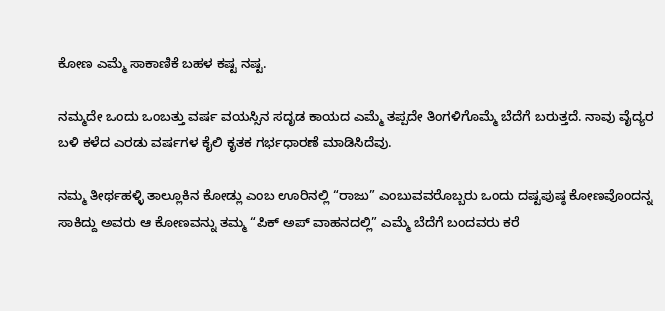ಕೋಣ ಎಮ್ಮೆ ಸಾಕಾಣಿಕೆ ಬಹಳ ಕಷ್ಟ ನಷ್ಟ.

ನಮ್ಮದೇ ಒಂದು ಒಂಬತ್ತು ವರ್ಷ ವಯಸ್ಸಿನ ಸದೃಡ ಕಾಯದ ಎಮ್ಮೆ ತಪ್ಪದೇ ತಿಂಗಳಿಗೊಮ್ಮೆ ಬೆದೆಗೆ ಬರುತ್ತದೆ. ನಾವು ವೈದ್ಯರ ಬಳಿ ಕಳೆದ ಎರಡು ವರ್ಷಗಳ ಕೈಲಿ ಕೃತಕ ಗರ್ಭಧಾರಣೆ ಮಾಡಿಸಿದೆವು.

ನಮ್ಮ ತೀರ್ಥಹಳ್ಳಿ ತಾಲ್ಲೂಕಿನ ಕೋಡ್ಲು ಎಂಬ ಊರಿನಲ್ಲಿ “ರಾಜು” ಎಂಬುವವರೊಬ್ಬರು ಒಂದು ದಷ್ಟಪುಷ್ಠ ಕೋಣವೊಂದನ್ನ ಸಾಕಿದ್ದು ಅವರು‌ ಆ ಕೋಣವನ್ನು ತಮ್ಮ “ಪಿಕ್ ಅಪ್ ವಾಹನದಲ್ಲಿ” ಎಮ್ಮೆ ಬೆದೆಗೆ ಬಂದವರು ಕರೆ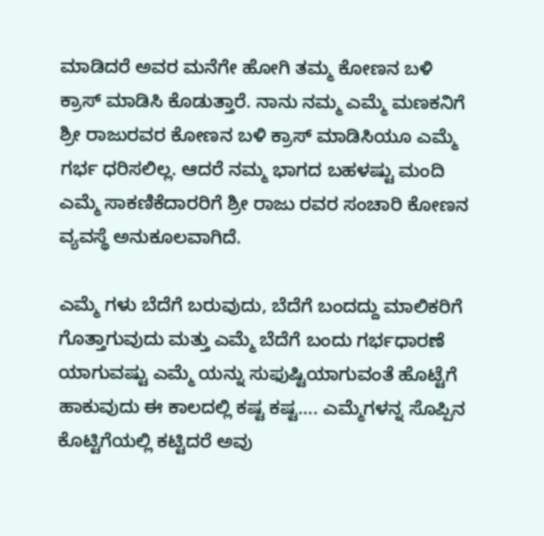ಮಾಡಿದರೆ ಅವರ ಮನೆಗೇ ಹೋಗಿ ತಮ್ಮ ಕೋಣನ ಬಳಿ ಕ್ರಾಸ್ ಮಾಡಿಸಿ ಕೊಡುತ್ತಾರೆ. ನಾನು‌ ನಮ್ಮ ಎಮ್ಮೆ ಮಣಕನಿಗೆ ಶ್ರೀ ರಾಜುರವರ ಕೋಣನ ಬಳಿ ಕ್ರಾಸ್ ಮಾಡಿಸಿಯೂ ಎಮ್ಮೆ ಗರ್ಭ ಧರಿಸಲಿಲ್ಲ. ಆದರೆ ನಮ್ಮ ಭಾಗದ ಬಹಳಷ್ಟು ಮಂದಿ ಎಮ್ಮೆ ಸಾಕಣಿಕೆದಾರರಿಗೆ ಶ್ರೀ ರಾಜು ರವರ ಸಂಚಾರಿ ಕೋಣನ ವ್ಯವಸ್ಥೆ ಅನುಕೂಲವಾಗಿದೆ.

ಎಮ್ಮೆ ಗಳು ಬೆದೆಗೆ ಬರುವುದು, ಬೆದೆಗೆ ಬಂದದ್ದು ಮಾಲಿಕರಿಗೆ ಗೊತ್ತಾಗುವುದು ಮತ್ತು ಎಮ್ಮೆ ಬೆದೆಗೆ ಬಂದು ಗರ್ಭಧಾರಣೆ ಯಾಗುವಷ್ಟು ಎಮ್ಮೆ ಯನ್ನು ಸುಫುಷ್ಟಿಯಾಗುವಂತೆ ಹೊಟ್ಟೆಗೆ ಹಾಕುವುದು ಈ ಕಾಲದಲ್ಲಿ ಕಷ್ಟ ಕಷ್ಟ…. ಎಮ್ಮೆಗಳನ್ನ ಸೊಪ್ಪಿನ ಕೊಟ್ಟಿಗೆಯಲ್ಲಿ ಕಟ್ಟಿದರೆ ಅವು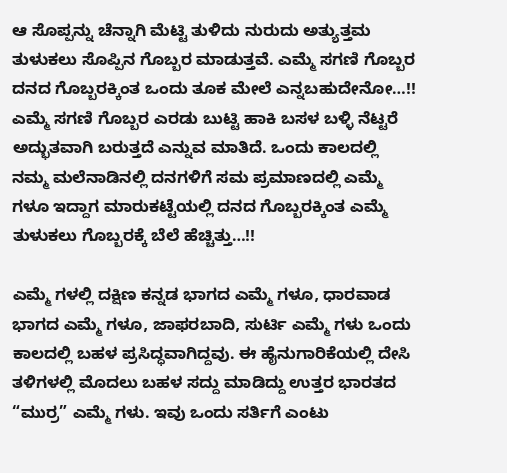ಆ ಸೊಪ್ಪನ್ನು ಚೆನ್ನಾಗಿ ಮೆಟ್ಟಿ ತುಳಿದು ನುರುದು ಅತ್ಯುತ್ತಮ ತುಳುಕಲು ಸೊಪ್ಪಿನ ಗೊಬ್ಬರ ಮಾಡುತ್ತವೆ. ಎಮ್ಮೆ ಸಗಣಿ ಗೊಬ್ಬರ ದನದ ಗೊಬ್ಬರಕ್ಕಿಂತ ಒಂದು ತೂಕ ಮೇಲೆ ಎನ್ನಬಹುದೇನೋ…!! ಎಮ್ಮೆ ಸಗಣಿ ಗೊಬ್ಬರ ಎರಡು ಬುಟ್ಟಿ ಹಾಕಿ ಬಸಳ ಬಳ್ಳಿ ನೆಟ್ಟರೆ ಅದ್ಭುತವಾಗಿ‌ ಬರುತ್ತದೆ ಎನ್ನುವ ಮಾತಿದೆ. ಒಂದು ಕಾಲದಲ್ಲಿ ನಮ್ಮ‌ ಮಲೆನಾಡಿನಲ್ಲಿ ದನಗಳಿಗೆ ಸಮ ಪ್ರಮಾಣದಲ್ಲಿ ಎಮ್ಮೆ ಗಳೂ ಇದ್ದಾಗ ಮಾರುಕಟ್ಟೆಯಲ್ಲಿ ದನದ ಗೊಬ್ಬರಕ್ಕಿಂತ ಎಮ್ಮೆ ತುಳುಕಲು ಗೊಬ್ಬರಕ್ಕೆ ಬೆಲೆ ಹೆಚ್ಚಿತ್ತು…!!

ಎಮ್ಮೆ ಗಳಲ್ಲಿ ದಕ್ಷಿಣ ಕನ್ನಡ ಭಾಗದ ಎಮ್ಮೆ ಗಳೂ, ಧಾರವಾಡ ಭಾಗದ ಎಮ್ಮೆ ಗಳೂ, ಜಾಫರಬಾದಿ, ಸುರ್ಟಿ ಎಮ್ಮೆ ಗಳು ಒಂದು ಕಾಲದಲ್ಲಿ ಬಹಳ ಪ್ರಸಿದ್ಧವಾಗಿದ್ದವು. ಈ ಹೈನುಗಾರಿಕೆಯಲ್ಲಿ ದೇಸಿ ತಳಿಗಳಲ್ಲಿ ಮೊದಲು ಬಹಳ ಸದ್ದು ಮಾಡಿದ್ದು ಉತ್ತರ ಭಾರತದ “ಮುರ್ರ” ಎಮ್ಮೆ ಗಳು. ಇವು ಒಂದು ಸರ್ತಿಗೆ ಎಂಟು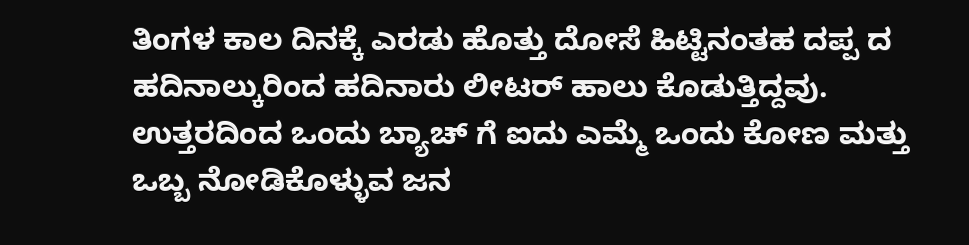ತಿಂಗಳ ಕಾಲ ದಿನಕ್ಕೆ ಎರಡು ಹೊತ್ತು ದೋಸೆ ಹಿಟ್ಟಿನಂತಹ ದಪ್ಪ ದ ಹದಿನಾಲ್ಕುರಿಂದ ಹದಿನಾರು ಲೀಟರ್ ಹಾಲು ಕೊಡುತ್ತಿದ್ದವು. ಉತ್ತರದಿಂದ ಒಂದು ಬ್ಯಾಚ್ ಗೆ ಐದು ಎಮ್ಮೆ ಒಂದು ಕೋಣ ಮತ್ತು ಒಬ್ಬ ನೋಡಿಕೊಳ್ಳುವ ಜನ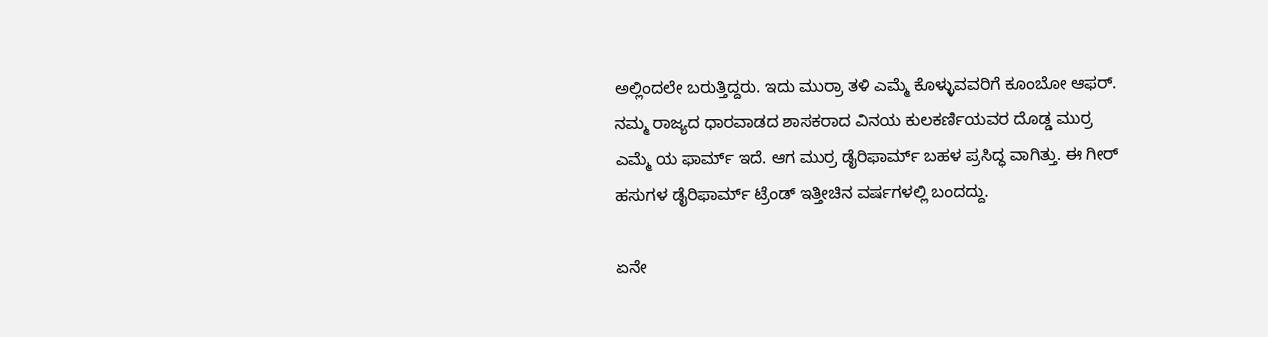ಅಲ್ಲಿಂದಲೇ ಬರುತ್ತಿದ್ದರು. ಇದು ಮುರ್ರಾ ತಳಿ ಎಮ್ಮೆ ಕೊಳ್ಳುವವರಿಗೆ ಕೂಂಬೋ ಆಫರ್. ನಮ್ಮ ರಾಜ್ಯದ ಧಾರವಾಡದ ಶಾಸಕರಾದ ವಿನಯ ಕುಲಕರ್ಣಿಯವರ ದೊಡ್ಡ ಮುರ್ರ ಎಮ್ಮೆ ಯ ಫಾರ್ಮ್ ಇದೆ. ಆಗ ಮುರ್ರ ಡೈರಿ‌ಫಾರ್ಮ್ ಬಹಳ ಪ್ರಸಿದ್ಧ ವಾಗಿತ್ತು. ಈ ಗೀರ್ ಹಸುಗಳ ಡೈರಿ‌ಫಾರ್ಮ್ ಟ್ರೆಂಡ್ ಇತ್ತೀಚಿನ ವರ್ಷಗಳಲ್ಲಿ ಬಂದದ್ದು.

ಏನೇ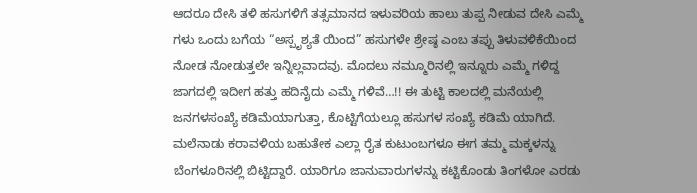ಆದರೂ ದೇಸಿ ತಳಿ ಹಸುಗಳಿಗೆ ತತ್ಸಮಾನದ ಇಳುವರಿಯ ಹಾಲು ತುಪ್ಪ ನೀಡುವ ದೇಸಿ ಎಮ್ಮೆ ಗಳು ಒಂದು ಬಗೆಯ “ಅಸ್ಪೃಶ್ಯತೆ ಯಿಂದ” ಹಸುಗಳೇ ಶ್ರೇಷ್ಠ ಎಂಬ ತಪ್ಪು ತಿಳುವಳಿಕೆಯಿಂದ ನೋಡ ನೋಡುತ್ತಲೇ ಇನ್ನಿಲ್ಲವಾದವು. ಮೊದಲು ನಮ್ಮೂರಿನಲ್ಲಿ ಇನ್ನೂರು ಎಮ್ಮೆ ಗಳಿದ್ದ ಜಾಗದಲ್ಲಿ ಇದೀಗ ಹತ್ತು ಹದಿನೈದು ಎಮ್ಮೆ ಗಳಿವೆ…!! ಈ ತುಟ್ಟಿ ಕಾಲದಲ್ಲಿ ಮನೆಯಲ್ಲಿ ಜನಗಳ‌ಸಂಖ್ಯೆ ಕಡಿಮೆಯಾಗುತ್ತಾ, ಕೊಟ್ಟಿಗೆಯಲ್ಲೂ ಹಸುಗಳ ಸಂಖ್ಯೆ ಕಡಿಮೆ ಯಾಗಿದೆ. ಮಲೆನಾಡು ಕರಾವಳಿಯ ಬಹುತೇಕ ಎಲ್ಲಾ ರೈತ ಕುಟುಂಬಗಳೂ ಈಗ ತಮ್ಮ ಮಕ್ಕಳನ್ನು ಬೆಂಗಳೂರಿನಲ್ಲಿ ಬಿಟ್ಟಿದ್ದಾರೆ. ಯಾರಿಗೂ ಜಾನುವಾರುಗಳನ್ನು ಕಟ್ಟಿಕೊಂಡು ತಿಂಗಳೋ ಎರಡು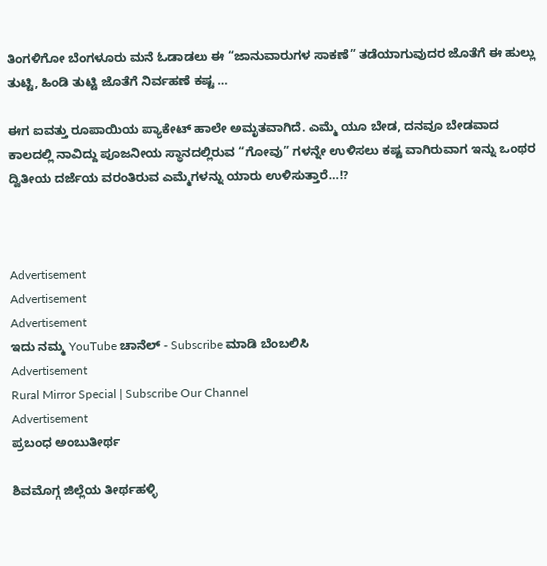ತಿಂಗಳಿಗೋ ಬೆಂಗಳೂರು ಮನೆ ಓಡಾಡಲು ಈ “ಜಾನುವಾರುಗಳ ಸಾಕಣೆ” ತಡೆಯಾಗುವುದರ ಜೊತೆಗೆ ಈ ಹುಲ್ಲು  ತುಟ್ಟಿ, ಹಿಂಡಿ ತುಟ್ಟಿ ಜೊತೆಗೆ ನಿರ್ವಹಣೆ ಕಷ್ಟ …

ಈಗ ಐವತ್ತು ರೂಪಾಯಿಯ ಪ್ಯಾಕೇಟ್ ಹಾಲೇ ಅಮೃತವಾಗಿದೆ. ಎಮ್ಮೆ ಯೂ ಬೇಡ, ದನವೂ ಬೇಡವಾದ ಕಾಲದಲ್ಲಿ ನಾವಿದ್ದು ಪೂಜನೀಯ ಸ್ಥಾನದಲ್ಲಿರುವ “ಗೋವು” ಗಳನ್ನೇ ಉಳಿಸಲು ಕಷ್ಟ ವಾಗಿರುವಾಗ ಇನ್ನು‌ ಒಂಥರ ದ್ವಿತೀಯ ದರ್ಜೆಯ ವರಂತಿರುವ ಎಮ್ಮೆಗಳನ್ನು ಯಾರು ಉಳಿಸುತ್ತಾರೆ…!?



Advertisement
Advertisement
Advertisement
ಇದು ನಮ್ಮ YouTube ಚಾನೆಲ್ - Subscribe ಮಾಡಿ ಬೆಂಬಲಿಸಿ
Advertisement
Rural Mirror Special | Subscribe Our Channel
Advertisement
ಪ್ರಬಂಧ ಅಂಬುತೀರ್ಥ

ಶಿವಮೊಗ್ಗ ಜಿಲ್ಲೆಯ ತೀರ್ಥಹಳ್ಳಿ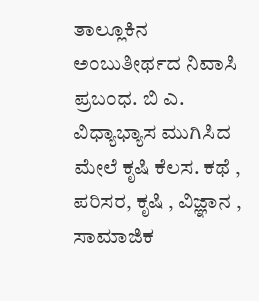ತಾಲ್ಲೂಕಿನ ಅಂಬುತೀರ್ಥದ ನಿವಾಸಿ ಪ್ರಬಂಧ. ಬಿ ಎ. ವಿಧ್ಯಾಭ್ಯಾಸ ಮುಗಿಸಿದ ಮೇಲೆ ಕೃಷಿ ಕೆಲಸ. ಕಥೆ , ಪರಿಸರ, ಕೃಷಿ , ವಿಜ್ಞಾನ , ಸಾಮಾಜಿಕ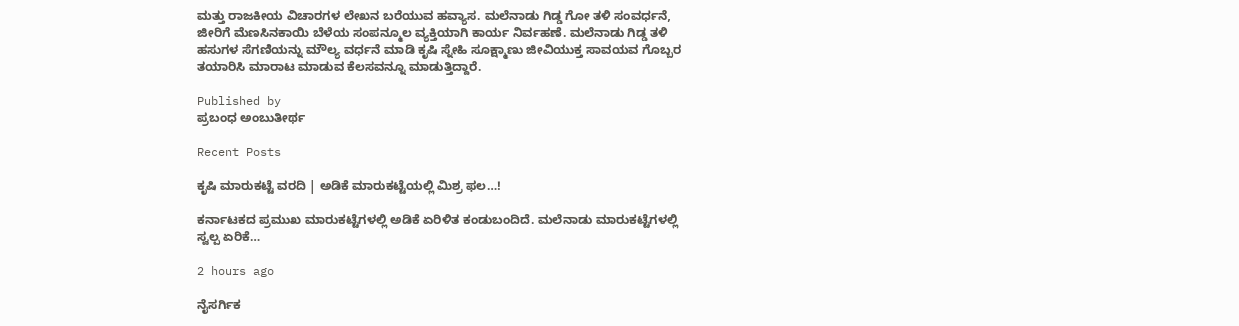ಮತ್ತು ರಾಜಕೀಯ ವಿಚಾರಗಳ ಲೇಖನ ಬರೆಯುವ ಹವ್ಯಾಸ. ಮಲೆನಾಡು ಗಿಡ್ಡ ಗೋ ತಳಿ ಸಂವರ್ಧನೆ, ಜೀರಿಗೆ ಮೆಣಸಿನಕಾಯಿ ಬೆಳೆಯ ಸಂಪನ್ಮೂಲ ವ್ಯಕ್ತಿಯಾಗಿ ಕಾರ್ಯ ನಿರ್ವಹಣೆ. ಮಲೆನಾಡು ಗಿಡ್ಡ ತಳಿ ಹಸುಗಳ ಸೆಗಣಿಯನ್ನು ಮೌಲ್ಯ ವರ್ಧನೆ ಮಾಡಿ ಕೃಷಿ ಸ್ನೇಹಿ ಸೂಕ್ಷ್ಮಾಣು ಜೀವಿಯುಕ್ತ ಸಾವಯವ ಗೊಬ್ಬರ ತಯಾರಿಸಿ ಮಾರಾಟ ಮಾಡುವ ಕೆಲಸವನ್ನೂ ಮಾಡುತ್ತಿದ್ದಾರೆ.

Published by
ಪ್ರಬಂಧ ಅಂಬುತೀರ್ಥ

Recent Posts

ಕೃಷಿ ಮಾರುಕಟ್ಟೆ ವರದಿ | ಅಡಿಕೆ ಮಾರುಕಟ್ಟೆಯಲ್ಲಿ ಮಿಶ್ರ ಫಲ…!

ಕರ್ನಾಟಕದ ಪ್ರಮುಖ ಮಾರುಕಟ್ಟೆಗಳಲ್ಲಿ ಅಡಿಕೆ ಏರಿಳಿತ ಕಂಡುಬಂದಿದೆ. ಮಲೆನಾಡು ಮಾರುಕಟ್ಟೆಗಳಲ್ಲಿ ಸ್ವಲ್ಪ ಏರಿಕೆ…

2 hours ago

ನೈಸರ್ಗಿಕ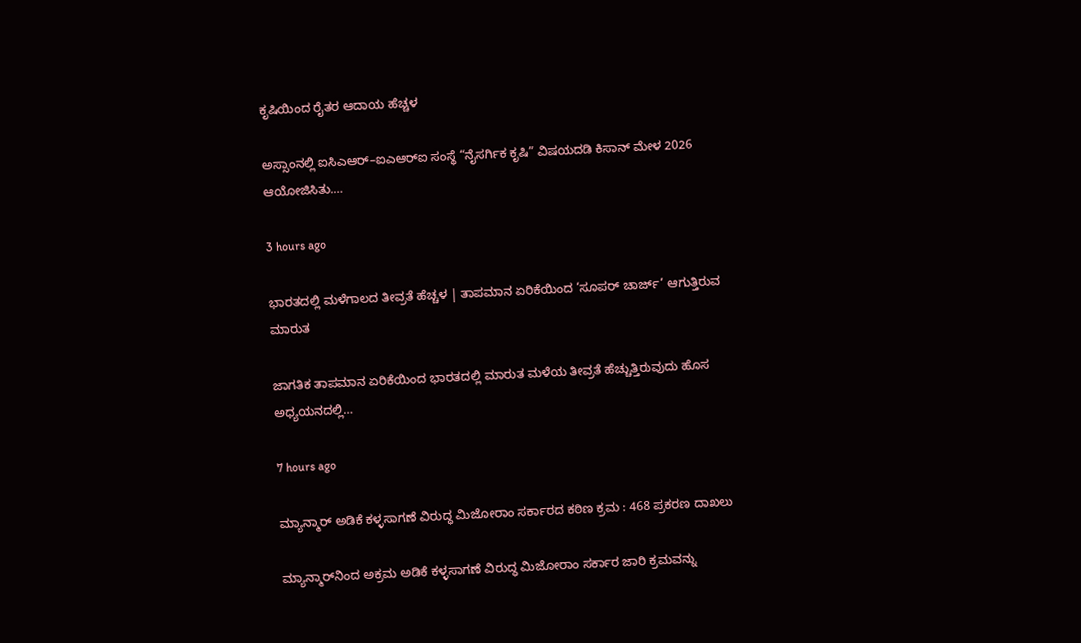ಕೃಷಿಯಿಂದ ರೈತರ ಆದಾಯ ಹೆಚ್ಚಳ

ಅಸ್ಸಾಂನಲ್ಲಿ ಐಸಿಎಆರ್–ಐಎಆರ್‌ಐ ಸಂಸ್ಥೆ “ನೈಸರ್ಗಿಕ ಕೃಷಿ” ವಿಷಯದಡಿ ಕಿಸಾನ್ ಮೇಳ 2026 ಆಯೋಜಿಸಿತು.…

3 hours ago

ಭಾರತದಲ್ಲಿ ಮಳೆಗಾಲದ ತೀವ್ರತೆ ಹೆಚ್ಚಳ | ತಾಪಮಾನ ಏರಿಕೆಯಿಂದ ‘ಸೂಪರ್ ಚಾರ್ಜ್’ ಆಗುತ್ತಿರುವ ಮಾರುತ

ಜಾಗತಿಕ ತಾಪಮಾನ ಏರಿಕೆಯಿಂದ ಭಾರತದಲ್ಲಿ ಮಾರುತ ಮಳೆಯ ತೀವ್ರತೆ ಹೆಚ್ಚುತ್ತಿರುವುದು ಹೊಸ ಅಧ್ಯಯನದಲ್ಲಿ…

7 hours ago

ಮ್ಯಾನ್ಮಾರ್ ಅಡಿಕೆ ಕಳ್ಳಸಾಗಣೆ ವಿರುದ್ಧ ಮಿಜೋರಾಂ ಸರ್ಕಾರದ ಕಠಿಣ ಕ್ರಮ : 468 ಪ್ರಕರಣ ದಾಖಲು

ಮ್ಯಾನ್ಮಾರ್‌ನಿಂದ ಅಕ್ರಮ ಅಡಿಕೆ ಕಳ್ಳಸಾಗಣೆ ವಿರುದ್ಧ ಮಿಜೋರಾಂ ಸರ್ಕಾರ ಜಾರಿ ಕ್ರಮವನ್ನು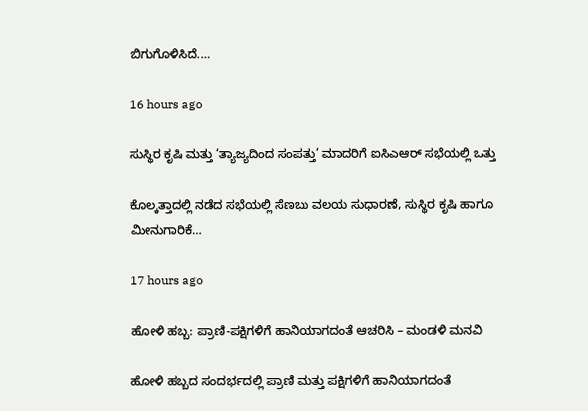ಬಿಗುಗೊಳಿಸಿದೆ.…

16 hours ago

ಸುಸ್ಥಿರ ಕೃಷಿ ಮತ್ತು ‘ತ್ಯಾಜ್ಯದಿಂದ ಸಂಪತ್ತು’ ಮಾದರಿಗೆ ಐಸಿಎಆರ್ ಸಭೆಯಲ್ಲಿ ಒತ್ತು

ಕೊಲ್ಕತ್ತಾದಲ್ಲಿ ನಡೆದ ಸಭೆಯಲ್ಲಿ ಸೆಣಬು ವಲಯ ಸುಧಾರಣೆ, ಸುಸ್ಥಿರ ಕೃಷಿ ಹಾಗೂ ಮೀನುಗಾರಿಕೆ…

17 hours ago

ಹೋಳಿ ಹಬ್ಬ: ಪ್ರಾಣಿ-ಪಕ್ಷಿಗಳಿಗೆ ಹಾನಿಯಾಗದಂತೆ ಆಚರಿಸಿ – ಮಂಡಳಿ ಮನವಿ

ಹೋಳಿ ಹಬ್ಬದ ಸಂದರ್ಭದಲ್ಲಿ ಪ್ರಾಣಿ ಮತ್ತು ಪಕ್ಷಿಗಳಿಗೆ ಹಾನಿಯಾಗದಂತೆ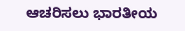ಆಚರಿಸಲು ಭಾರತೀಯ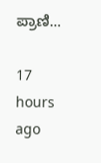ಪ್ರಾಣಿ…

17 hours ago